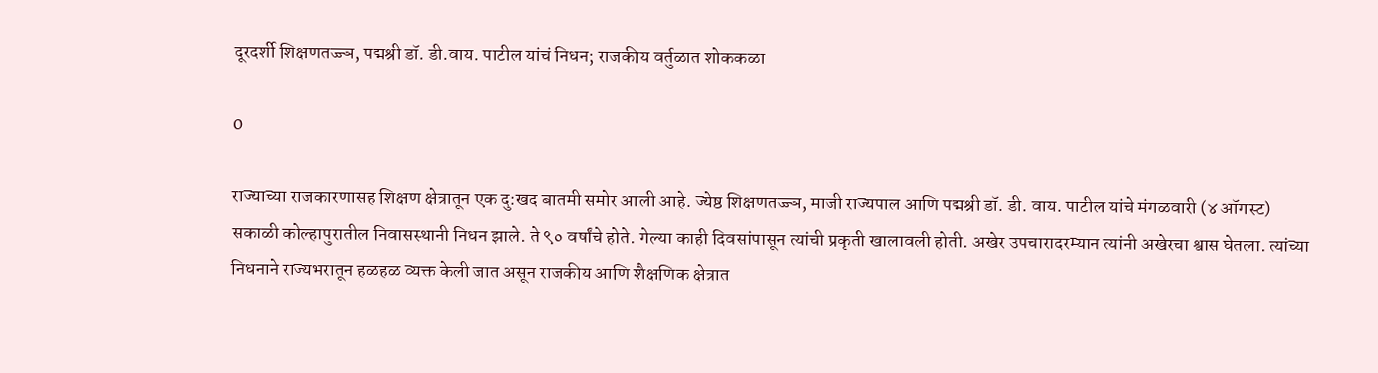दूरदर्शी शिक्षणतज्ज्ञ, पद्मश्री डॉ. डी.वाय. पाटील यांचं निधन; राजकीय वर्तुळात शोककळा

0

राज्याच्या राजकारणासह शिक्षण क्षेत्रातून एक दु:खद बातमी समोर आली आहे. ज्येष्ठ शिक्षणतज्ज्ञ, माजी राज्यपाल आणि पद्मश्री डॉ. डी. वाय. पाटील यांचे मंगळवारी (४ ऑगस्ट) सकाळी कोल्हापुरातील निवासस्थानी निधन झाले. ते ९० वर्षांचे होते. गेल्या काही दिवसांपासून त्यांची प्रकृती खालावली होती. अखेर उपचारादरम्यान त्यांनी अखेरचा श्वास घेतला. त्यांच्या निधनाने राज्यभरातून हळहळ व्यक्त केली जात असून राजकीय आणि शैक्षणिक क्षेत्रात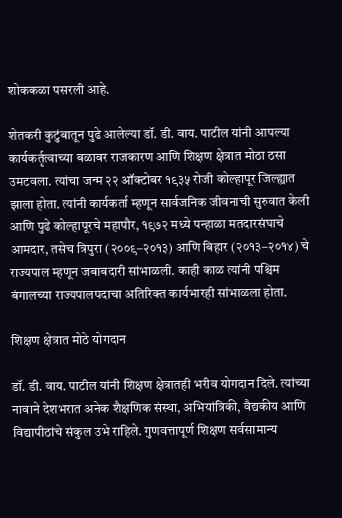शोककळा पसरली आहे.

शेतकरी कुटुंबातून पुढे आलेल्या डॉ. डी. वाय. पाटील यांनी आपल्या कार्यकर्तृत्वाच्या बळावर राजकारण आणि शिक्षण क्षेत्रात मोठा ठसा उमटवला. त्यांचा जन्म २२ ऑक्टोबर १९३५ रोजी कोल्हापूर जिल्ह्यात झाला होता. त्यांनी कार्यकर्ता म्हणून सार्वजनिक जीवनाची सुरुवात केली आणि पुढे कोल्हापूरचे महापौर, १९७२ मध्ये पन्हाळा मतदारसंघाचे आमदार, तसेच त्रिपुरा (२००९–२०१३) आणि बिहार (२०१३–२०१४) चे राज्यपाल म्हणून जबाबदारी सांभाळली. काही काळ त्यांनी पश्चिम बंगालच्या राज्यपालपदाचा अतिरिक्त कार्यभारही सांभाळला होता.

शिक्षण क्षेत्रात मोठे योगदान

डॉ. डी. वाय. पाटील यांनी शिक्षण क्षेत्रातही भरीव योगदान दिले. त्यांच्या नावाने देशभरात अनेक शैक्षणिक संस्था, अभियांत्रिकी, वैद्यकीय आणि विद्यापीठांचे संकुल उभे राहिले. गुणवत्तापूर्ण शिक्षण सर्वसामान्य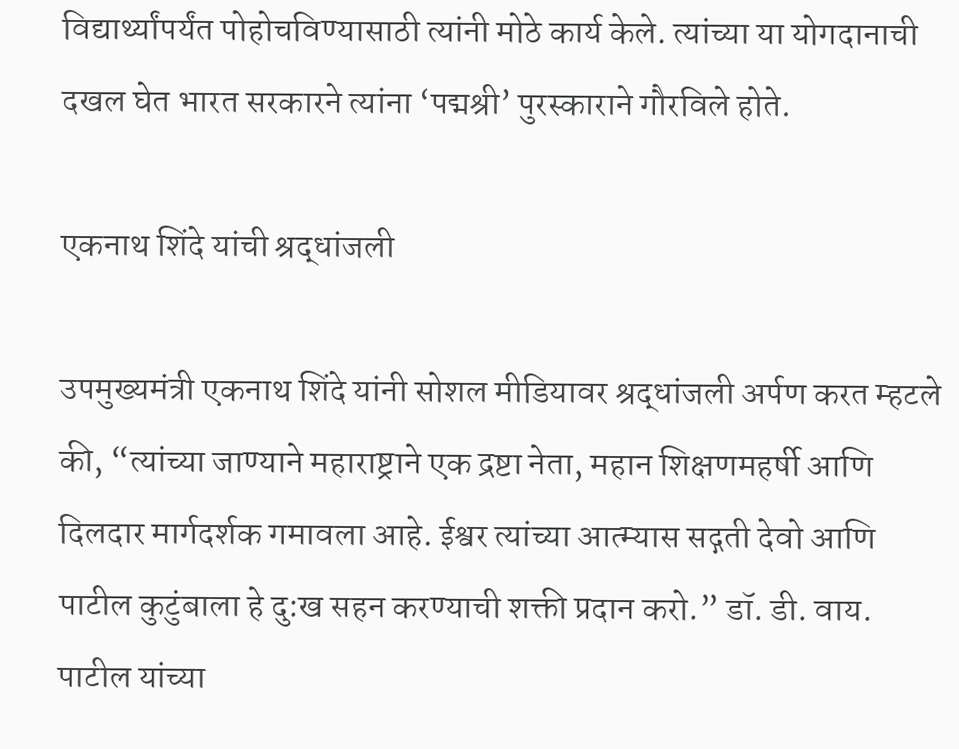विद्यार्थ्यांपर्यंत पोहोचविण्यासाठी त्यांनी मोठे कार्य केले. त्यांच्या या योगदानाची दखल घेत भारत सरकारने त्यांना ‘पद्मश्री’ पुरस्काराने गौरविले होते.

एकनाथ शिंदे यांची श्रद्धांजली

उपमुख्यमंत्री एकनाथ शिंदे यांनी सोशल मीडियावर श्रद्धांजली अर्पण करत म्हटले की, “त्यांच्या जाण्याने महाराष्ट्राने एक द्रष्टा नेता, महान शिक्षणमहर्षी आणि दिलदार मार्गदर्शक गमावला आहे. ईश्वर त्यांच्या आत्म्यास सद्गती देवो आणि पाटील कुटुंबाला हे दु:ख सहन करण्याची शक्ती प्रदान करो.” डॉ. डी. वाय. पाटील यांच्या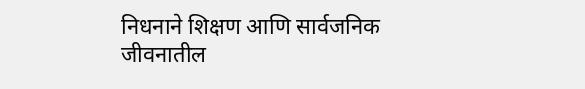निधनाने शिक्षण आणि सार्वजनिक जीवनातील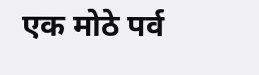एक मोठे पर्व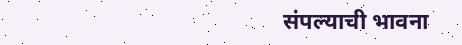संपल्याची भावना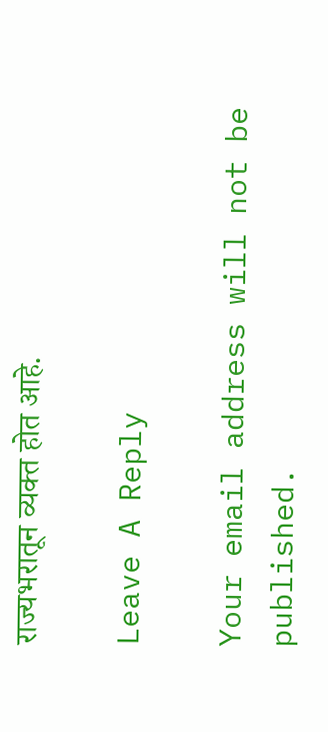राज्यभरातून व्यक्त होत आहे.

Leave A Reply

Your email address will not be published.